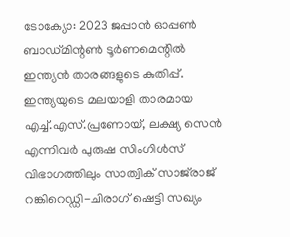ടോക്യോ: 2023 ജപ്പാന്‍ ഓപ്പണ്‍ ബാഡ്മിന്റണ്‍ ടൂര്‍ണമെന്റില്‍ ഇന്ത്യന്‍ താരങ്ങളുടെ കുതിപ്പ്. ഇന്ത്യയുടെ മലയാളി താരമായ എച്ച്.എസ്.പ്രണോയ്, ലക്ഷ്യ സെന്‍ എന്നിവര്‍ പുരുഷ സിംഗിള്‍സ് വിഭാഗത്തിലും സാത്വിക് സാജ്‌രാജ് റങ്കിറെഡ്ഡി-ചിരാഗ് ഷെട്ടി സഖ്യം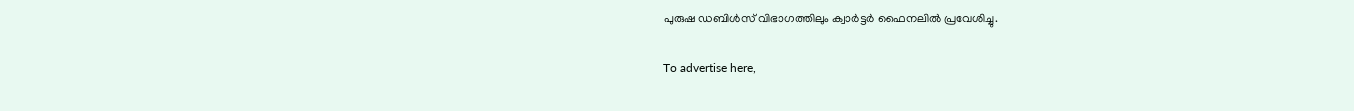പുരുഷ ഡബിള്‍സ് വിഭാഗത്തിലും ക്വാര്‍ട്ടര്‍ ഫൈനലില്‍ പ്രവേശിച്ചു.

To advertise here,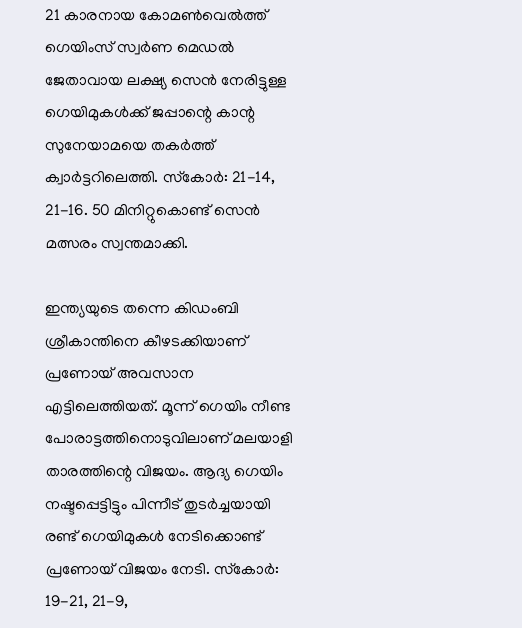21 കാരനായ കോമണ്‍വെല്‍ത്ത് ഗെയിംസ് സ്വര്‍ണ മെഡല്‍ ജേതാവായ ലക്ഷ്യ സെന്‍ നേരിട്ടുള്ള ഗെയിമുകള്‍ക്ക് ജപ്പാന്റെ കാന്റ സുനേയാമയെ തകര്‍ത്ത് ക്വാര്‍ട്ടറിലെത്തി. സ്‌കോര്‍: 21-14, 21-16. 50 മിനിറ്റുകൊണ്ട് സെന്‍ മത്സരം സ്വന്തമാക്കി.

ഇന്ത്യയുടെ തന്നെ കിഡംബി ശ്രീകാന്തിനെ കീഴടക്കിയാണ് പ്രണോയ് അവസാന എട്ടിലെത്തിയത്. മൂന്ന് ഗെയിം നീണ്ട പോരാട്ടത്തിനൊടുവിലാണ് മലയാളി താരത്തിന്റെ വിജയം. ആദ്യ ഗെയിം നഷ്ടപ്പെട്ടിട്ടും പിന്നീട് തുടര്‍ച്ചയായി രണ്ട് ഗെയിമുകള്‍ നേടിക്കൊണ്ട് പ്രണോയ് വിജയം നേടി. സ്‌കോര്‍: 19-21, 21-9,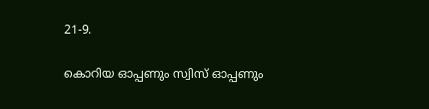21-9.

കൊറിയ ഓപ്പണും സ്വിസ് ഓപ്പണും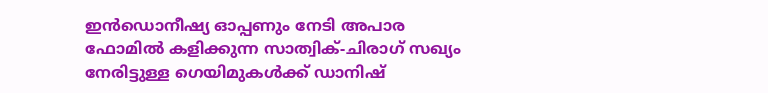ഇന്‍ഡൊനീഷ്യ ഓപ്പണും നേടി അപാര ഫോമില്‍ കളിക്കുന്ന സാത്വിക്-ചിരാഗ് സഖ്യം നേരിട്ടുള്ള ഗെയിമുകള്‍ക്ക് ഡാനിഷ്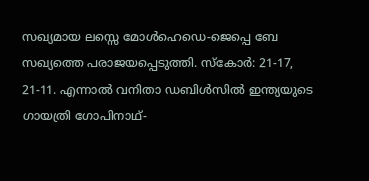സഖ്യമായ ലസ്സെ മോള്‍ഹെഡെ-ജെപ്പെ ബേ സഖ്യത്തെ പരാജയപ്പെടുത്തി. സ്‌കോര്‍: 21-17, 21-11. എന്നാല്‍ വനിതാ ഡബിള്‍സില്‍ ഇന്ത്യയുടെ ഗായത്രി ഗോപിനാഥ്-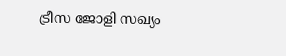ട്രീസ ജോളി സഖ്യം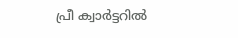പ്രീ ക്വാര്‍ട്ടറില്‍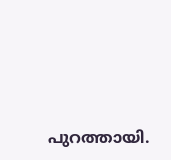പുറത്തായി.